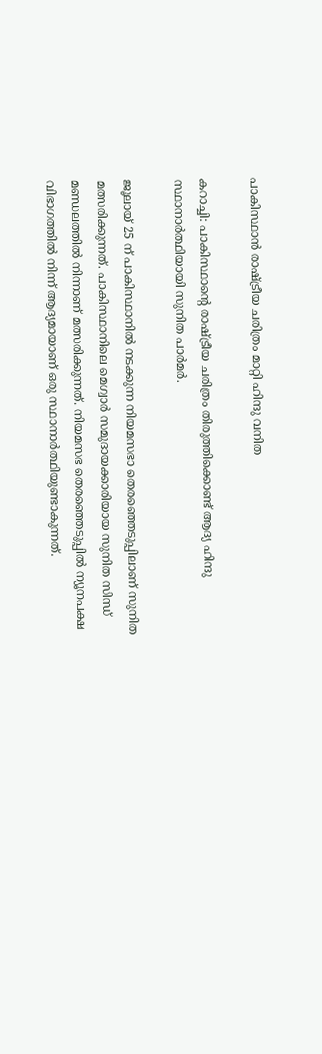പാകിസ്ഥാന്‍ രാഷ്ട്രീയ ചരിത്രം മാറ്റി ഹിന്ദു വനിത

കറാച്ചി: പാകിസ്ഥാന്‍റെ രാഷ്ട്രീയ ചരിത്രം തിരുത്തിക്കൊണ്ട് ആദ്യ ഹിന്ദു സ്ഥാനാര്‍ത്ഥിയായി സുനിത പാര്‍മര്‍.

ജൂലായ് 25 ന് പാകിസ്ഥാനില്‍ നടക്കുന്ന നിയമസഭാ തെരഞ്ഞെടുപ്പിലാണ് സുനിത മത്സരിക്കുന്നത്. പാകിസ്ഥാനിലെ മെഗ്വാര്‍ സമുദായക്കാരിയായ സുനിത സിന്ധ് മണ്ഡലത്തില്‍ നിന്നാണ് മത്സരിക്കുന്നത്. നിയമസഭ തെരഞ്ഞെടുപ്പില്‍ ന്യൂനപക്ഷ വിഭാഗത്തില്‍ നിന്ന് ആദ്യമായാണ് ഒരു സ്ഥാനാര്‍ത്ഥിയുണ്ടാകുന്നത്.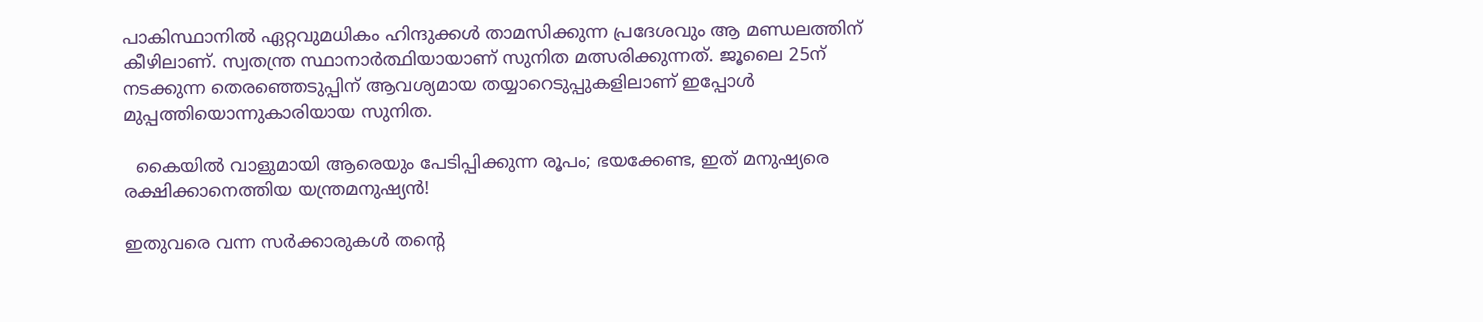പാകിസ്ഥാനില്‍ ഏറ്റവുമധികം ഹിന്ദുക്കള്‍ താമസിക്കുന്ന പ്രദേശവും ആ മണ്ഡലത്തിന് കീഴിലാണ്. സ്വതന്ത്ര സ്ഥാനാര്‍ത്ഥിയായാണ് സുനിത മത്സരിക്കുന്നത്. ജൂലൈ 25ന് നടക്കുന്ന തെരഞ്ഞെടുപ്പിന് ആവശ്യമായ തയ്യാറെടുപ്പുകളിലാണ് ഇപ്പോള്‍ മുപ്പത്തിയൊന്നുകാരിയായ സുനിത.

  കൈയിൽ വാളുമായി ആരെയും പേടിപ്പിക്കുന്ന രൂപം; ഭയക്കേണ്ട, ഇത് മനുഷ്യരെ രക്ഷിക്കാനെത്തിയ യന്ത്രമനുഷ്യൻ!

ഇതുവരെ വന്ന സര്‍ക്കാരുകള്‍ തന്‍റെ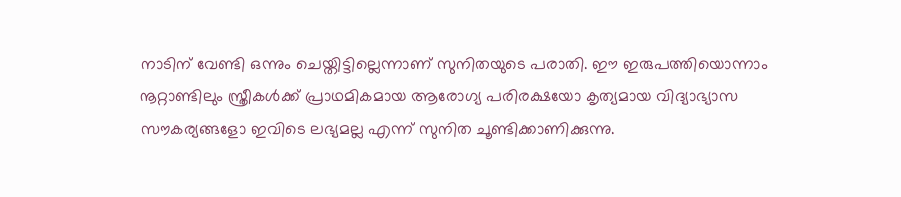നാടിന് വേണ്ടി ഒന്നും ചെയ്തിട്ടില്ലെന്നാണ് സുനിതയുടെ പരാതി. ഈ ഇരുപത്തിയൊന്നാം നൂറ്റാണ്ടിലും സ്ത്രീകള്‍ക്ക് പ്രാഥമികമായ ആരോഗ്യ പരിരക്ഷയോ കൃത്യമായ വിദ്യാഭ്യാസ സൗകര്യങ്ങളോ ഇവിടെ ലഭ്യമല്ല എന്ന് സുനിത ചൂണ്ടിക്കാണിക്കുന്നു.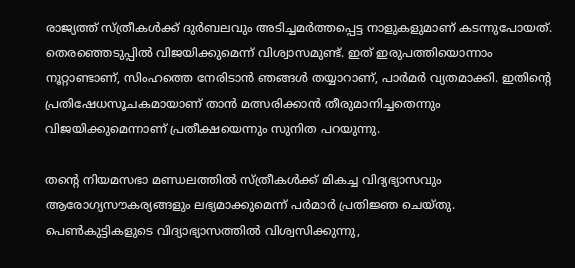രാജ്യത്ത് സ്ത്രീകള്‍ക്ക് ദുര്‍ബലവും അടിച്ചമര്‍ത്തപ്പെട്ട നാളുകളുമാണ് കടന്നുപോയത്. തെരഞ്ഞെടുപ്പില്‍ വിജയിക്കുമെന്ന് വിശ്വാസമുണ്ട്. ഇത് ഇരുപത്തിയൊന്നാം നൂറ്റാണ്ടാണ്, സിംഹത്തെ നേരിടാൻ ഞങ്ങൾ തയ്യാറാണ്, പാര്‍മര്‍ വ്യതമാക്കി. ഇതിന്‍റെ പ്രതിഷേധസൂചകമായാണ് താന്‍ മത്സരിക്കാന്‍ തീരുമാനിച്ചതെന്നും വിജയിക്കുമെന്നാണ് പ്രതീക്ഷയെന്നും സുനിത പറയുന്നു.

തന്‍റെ നിയമസഭാ മണ്ഡലത്തില്‍ സ്ത്രീകള്‍ക്ക് മികച്ച വിദ്യഭ്യാസവും ആരോഗ്യസൗകര്യങ്ങളും ലഭ്യമാക്കുമെന്ന് പര്‍മാര്‍ പ്രതിജ്ഞ ചെയ്തു. പെൺകുട്ടികളുടെ വിദ്യാഭ്യാസത്തിൽ വിശ്വസിക്കുന്നു,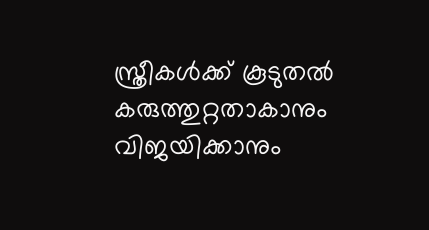സ്ത്രീകൾക്ക് കൂടുതൽ കരുത്തുറ്റതാകാനും വിജയിക്കാനും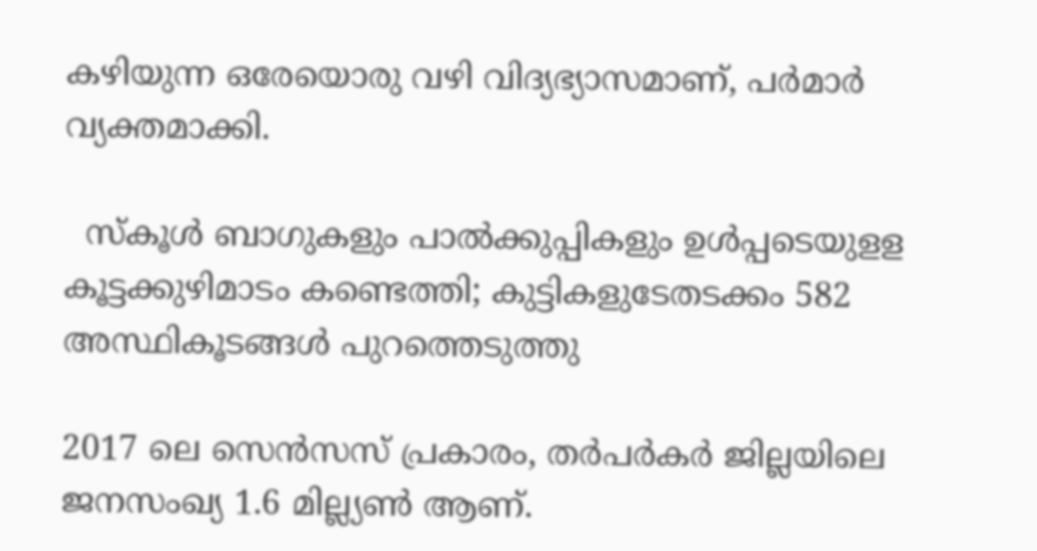കഴിയുന്ന ഒരേയൊരു വഴി വിദ്യഭ്യാസമാണ്, പര്‍മാര്‍ വ്യക്തമാക്കി.

  സ്കൂൾ ബാഗുകളും പാൽക്കുപ്പികളും ഉൾപ്പടെയുളള കൂട്ടക്കുഴിമാടം കണ്ടെത്തി; കുട്ടികളുടേതടക്കം 582 അസ്ഥികൂടങ്ങൾ പുറത്തെടുത്തു

2017 ലെ സെന്‍സസ് പ്രകാരം, തര്‍പര്‍കര്‍ ജില്ലയിലെ ജനസംഖ്യ 1.6 മില്ല്യണ്‍ ആണ്.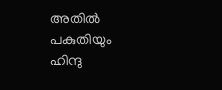അതില്‍ പകുതിയും ഹിന്ദു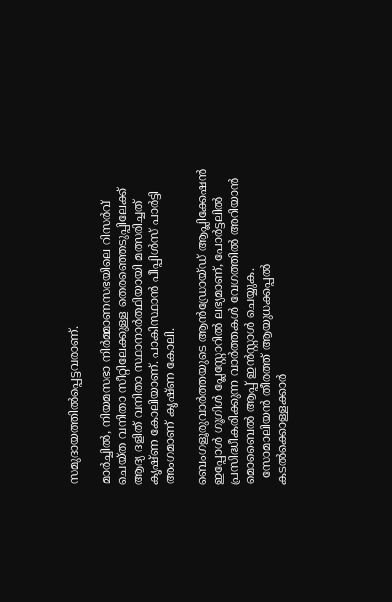സമുദായത്തില്‍പ്പെട്ടവരാണ്.

മാര്‍ച്ചില്‍, നിയമസഭാ നിര്‍മ്മാണസഭയിലെ റിസർവ് ചെയ്ത വനിതാ സീറ്റിലേക്കുള്ള തെരഞ്ഞെടുപ്പിലേക്ക് ആദ്യ ദളിത് വനിതാ സ്ഥാനാര്‍ത്ഥിയായി മത്സരിച്ചത് കൃഷ്ണ കോലിയാണ്. പാകിസ്ഥാന്‍ പീപ്പിള്‍സ് പാര്‍ട്ടി അംഗമാണ് കൃഷ്ണ കോലി.

ബെംഗളൂരുവാർത്തയുടെ ആൻഡ്രോയ്ഡ് ആപ്ലിക്കേഷൻ ഇപ്പോൾ ഗൂഗിൾ പ്ലേസ്റ്റോറിൽ ലഭ്യമാണ്, പോർട്ടലിൽ പ്രസിദ്ധീകരിക്കുന്ന വാർത്തകൾ വേഗത്തിൽ അറിയാൻ മൊബൈൽ ആപ്പ് ഇൻസ്റ്റാൾ ചെയ്യുക.
  സോമാലിയൻ തീരത്ത് ആയുധക്കപ്പൽ കടൽക്കൊള്ളക്കാർ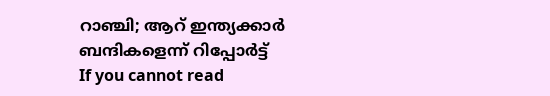റാഞ്ചി; ആറ് ഇന്ത്യക്കാർ ബന്ദികളെന്ന് റിപ്പോർട്ട്
If you cannot read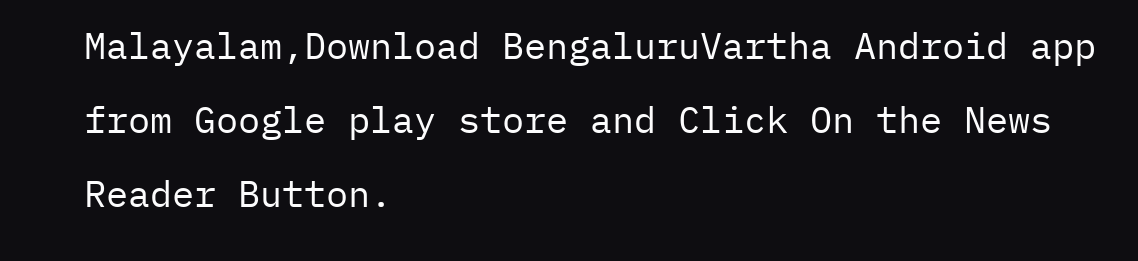Malayalam,Download BengaluruVartha Android app from Google play store and Click On the News Reader Button.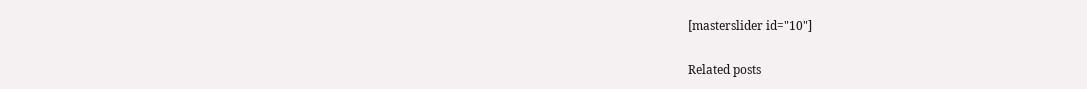[masterslider id="10"]

Related posts